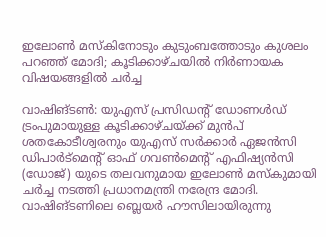ഇലോണ്‍ മസ്‌കിനോടും കുടുംബത്തോടും കുശലം പറഞ്ഞ് മോദി; കൂടിക്കാഴ്ചയിൽ നിര്‍ണായക വിഷയങ്ങളില്‍ ചര്‍ച്ച

വാഷിങ്ടണ്‍: യുഎസ് പ്രസിഡന്റ് ഡോണള്‍ഡ് ട്രംപുമായുള്ള കൂടിക്കാഴ്ചയ്ക്ക് മുന്‍പ് ശതകോടീശ്വരനും യുഎസ് സര്‍ക്കാര്‍ ഏജന്‍സി ഡിപാര്‍ട്‌മെന്റ് ഓഫ് ഗവണ്‍മെന്റ് എഫിഷ്യന്‍സി (ഡോജ്) യുടെ തലവനുമായ ഇലോണ്‍ മസ്‌കുമായി ചര്‍ച്ച നടത്തി പ്രധാനമന്ത്രി നരേന്ദ്ര മോദി. വാഷിങ്ടണിലെ ബ്ലെയര്‍ ഹൗസിലായിരുന്നു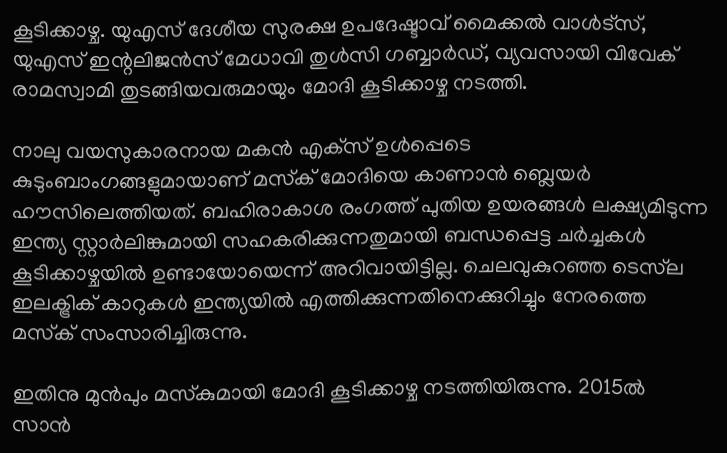കൂടിക്കാഴ്ച. യുഎസ് ദേശീയ സുരക്ഷ ഉപദേഷ്ടാവ് മൈക്കല്‍ വാള്‍ട്‌സ്, യുഎസ് ഇന്റലിജന്‍സ് മേധാവി തുള്‍സി ഗബ്ബാര്‍ഡ്, വ്യവസായി വിവേക് രാമസ്വാമി തുടങ്ങിയവരുമായും മോദി കൂടിക്കാഴ്ച നടത്തി.

നാലു വയസുകാരനായ മകന്‍ എക്‌സ് ഉള്‍പ്പെടെ കുടുംബാംഗങ്ങളുമായാണ് മസ്‌ക് മോദിയെ കാണാന്‍ ബ്ലെയര്‍ ഹൗസിലെത്തിയത്. ബഹിരാകാശ രംഗത്ത് പുതിയ ഉയരങ്ങള്‍ ലക്ഷ്യമിടുന്ന ഇന്ത്യ സ്റ്റാര്‍ലിങ്കുമായി സഹകരിക്കുന്നതുമായി ബന്ധപ്പെട്ട ചര്‍ച്ചകള്‍ കൂടിക്കാഴ്ചയില്‍ ഉണ്ടായോയെന്ന് അറിവായിട്ടില്ല. ചെലവുകുറഞ്ഞ ടെസ്‌ല ഇലക്ട്രിക് കാറുകള്‍ ഇന്ത്യയില്‍ എത്തിക്കുന്നതിനെക്കുറിച്ചും നേരത്തെ മസ്‌ക് സംസാരിച്ചിരുന്നു.

ഇതിനു മുന്‍പും മസ്‌കുമായി മോദി കൂടിക്കാഴ്ച നടത്തിയിരുന്നു. 2015ല്‍ സാന്‍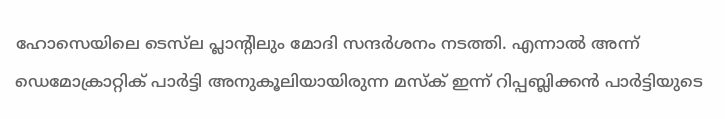ഹോസെയിലെ ടെസ്‌ല പ്ലാന്റിലും മോദി സന്ദര്‍ശനം നടത്തി. എന്നാല്‍ അന്ന് ഡെമോക്രാറ്റിക് പാര്‍ട്ടി അനുകൂലിയായിരുന്ന മസ്‌ക് ഇന്ന് റിപ്പബ്ലിക്കന്‍ പാര്‍ട്ടിയുടെ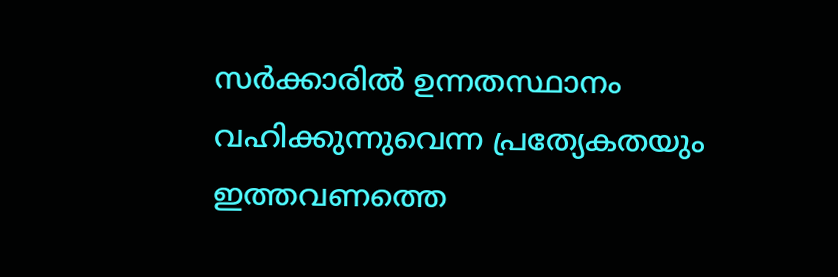സര്‍ക്കാരില്‍ ഉന്നതസ്ഥാനം വഹിക്കുന്നുവെന്ന പ്രത്യേകതയും ഇത്തവണത്തെ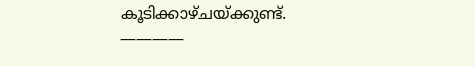കൂടിക്കാഴ്ചയ്ക്കുണ്ട്.
————